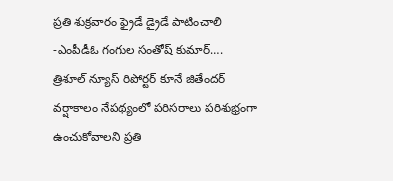ప్రతి శుక్రవారం ఫ్రైడే డ్రైడే పాటించాలి
-ఎంపీడీఓ గంగుల సంతోష్ కుమార్….
త్రిశూల్ న్యూస్ రిపోర్టర్ కూనే జితేందర్
వర్షాకాలం నేపథ్యంలో పరిసరాలు పరిశుభ్రంగా ఉంచుకోవాలని ప్రతి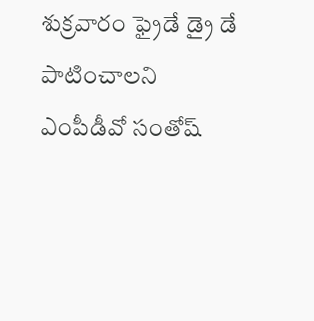శుక్రవారం ఫ్రైడే డ్రై డే పాటించాలని ఎంపీడీవో సంతోష్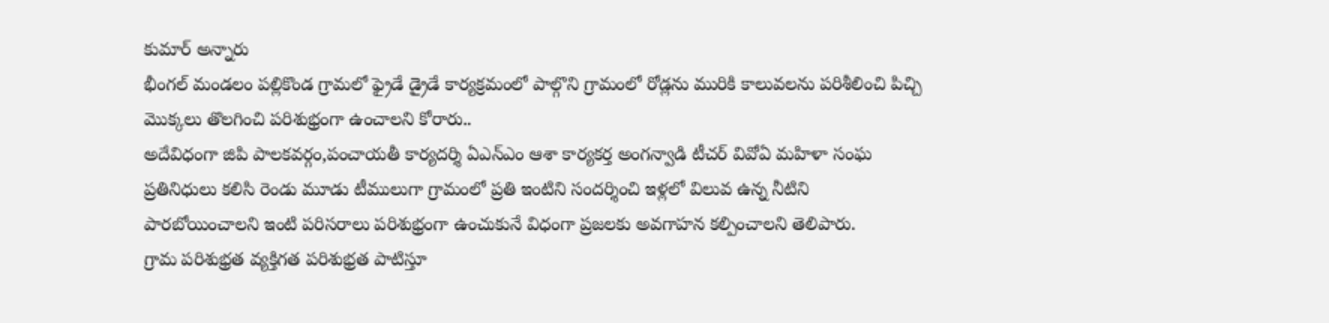కుమార్ అన్నారు
భీంగల్ మండలం పల్లికొండ గ్రామలో ఫ్రైడే డ్రైడే కార్యక్రమంలో పాల్గొని గ్రామంలో రోడ్లను మురికి కాలువలను పరిశీలించి పిచ్చి మొక్కలు తొలగించి పరిశుభ్రంగా ఉంచాలని కోరారు..
అదేవిధంగా జిపి పాలకవర్గం,పంచాయతీ కార్యదర్శి ఏఎన్ఎం ఆశా కార్యకర్త అంగన్వాడి టీచర్ వివోఏ మహిళా సంఘ ప్రతినిధులు కలిసి రెండు మూడు టీములుగా గ్రామంలో ప్రతి ఇంటిని సందర్శించి ఇళ్లలో విలువ ఉన్న నీటిని పారబోయించాలని ఇంటి పరిసరాలు పరిశుభ్రంగా ఉంచుకునే విధంగా ప్రజలకు అవగాహన కల్పించాలని తెలిపారు.
గ్రామ పరిశుభ్రత వ్యక్తిగత పరిశుభ్రత పాటిస్తూ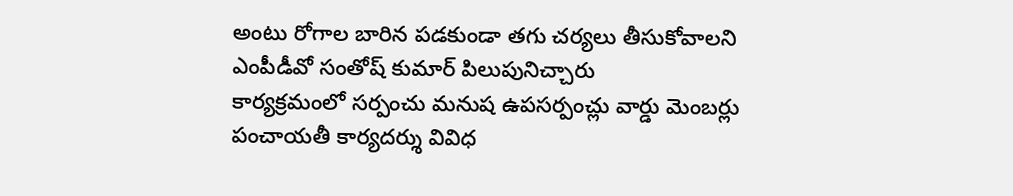అంటు రోగాల బారిన పడకుండా తగు చర్యలు తీసుకోవాలని ఎంపీడీవో సంతోష్ కుమార్ పిలుపునిచ్చారు
కార్యక్రమంలో సర్పంచు మనుష ఉపసర్పంచ్లు వార్డు మెంబర్లు పంచాయతీ కార్యదర్శు వివిధ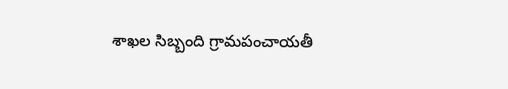శాఖల సిబ్బంది గ్రామపంచాయతీ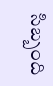సిబ్బంది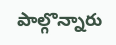పాల్గొన్నారు